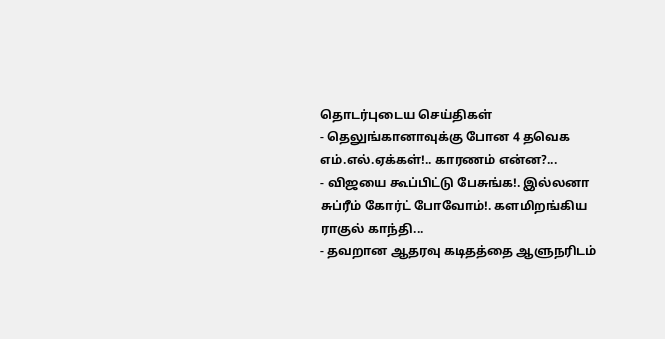தொடர்புடைய செய்திகள்
- தெலுங்கானாவுக்கு போன 4 தவெக எம்.எல்.ஏக்கள்!.. காரணம் என்ன?...
- விஜயை கூப்பிட்டு பேசுங்க!. இல்லனா சுப்ரீம் கோர்ட் போவோம்!. களமிறங்கிய ராகுல் காந்தி...
- தவறான ஆதரவு கடிதத்தை ஆளுநரிடம்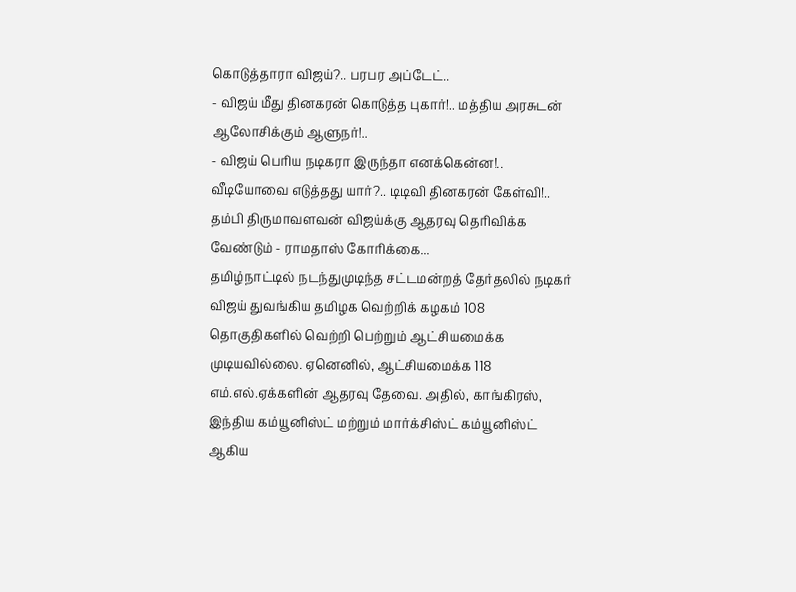கொடுத்தாரா விஜய்?.. பரபர அப்டேட்..
- விஜய் மீது தினகரன் கொடுத்த புகார்!.. மத்திய அரசுடன் ஆலோசிக்கும் ஆளுநர்!..
- விஜய் பெரிய நடிகரா இருந்தா எனக்கென்ன!.. வீடியோவை எடுத்தது யார்?.. டிடிவி தினகரன் கேள்வி!..
தம்பி திருமாவளவன் விஜய்க்கு ஆதரவு தெரிவிக்க வேண்டும் - ராமதாஸ் கோரிக்கை...
தமிழ்நாட்டில் நடந்துமுடிந்த சட்டமன்றத் தேர்தலில் நடிகர் விஜய் துவங்கிய தமிழக வெற்றிக் கழகம் 108 தொகுதிகளில் வெற்றி பெற்றும் ஆட்சியமைக்க முடியவில்லை. ஏனெனில், ஆட்சியமைக்க 118 எம்.எல்.ஏக்களின் ஆதரவு தேவை. அதில், காங்கிரஸ், இந்திய கம்யூனிஸ்ட் மற்றும் மார்க்சிஸ்ட் கம்யூனிஸ்ட் ஆகிய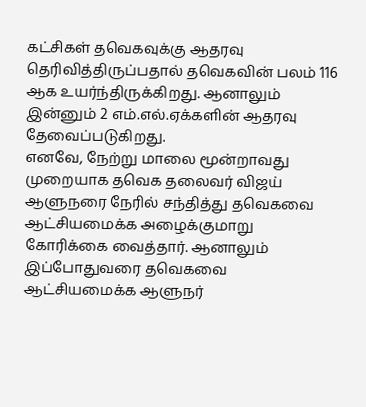கட்சிகள் தவெகவுக்கு ஆதரவு தெரிவித்திருப்பதால் தவெகவின் பலம் 116 ஆக உயர்ந்திருக்கிறது. ஆனாலும் இன்னும் 2 எம்.எல்.ஏக்களின் ஆதரவு தேவைப்படுகிறது.
எனவே, நேற்று மாலை மூன்றாவது முறையாக தவெக தலைவர் விஜய் ஆளுநரை நேரில் சந்தித்து தவெகவை ஆட்சியமைக்க அழைக்குமாறு கோரிக்கை வைத்தார். ஆனாலும் இப்போதுவரை தவெகவை ஆட்சியமைக்க ஆளுநர்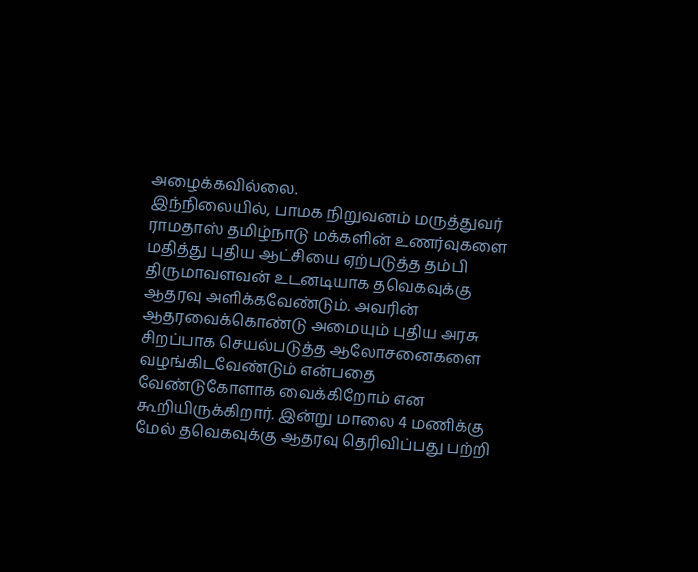அழைக்கவில்லை.
இந்நிலையில், பாமக நிறுவனம் மருத்துவர் ராமதாஸ் தமிழ்நாடு மக்களின் உணர்வுகளை மதித்து புதிய ஆட்சியை ஏற்படுத்த தம்பி திருமாவளவன் உடனடியாக தவெகவுக்கு ஆதரவு அளிக்கவேண்டும். அவரின் ஆதரவைக்கொண்டு அமையும் புதிய அரசு சிறப்பாக செயல்படுத்த ஆலோசனைகளை வழங்கிடவேண்டும் என்பதை வேண்டுகோளாக வைக்கிறோம் என கூறியிருக்கிறார். இன்று மாலை 4 மணிக்கு மேல் தவெகவுக்கு ஆதரவு தெரிவிப்பது பற்றி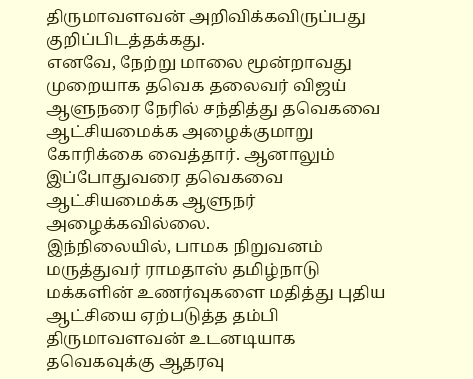திருமாவளவன் அறிவிக்கவிருப்பது குறிப்பிடத்தக்கது.
எனவே, நேற்று மாலை மூன்றாவது முறையாக தவெக தலைவர் விஜய் ஆளுநரை நேரில் சந்தித்து தவெகவை ஆட்சியமைக்க அழைக்குமாறு கோரிக்கை வைத்தார். ஆனாலும் இப்போதுவரை தவெகவை ஆட்சியமைக்க ஆளுநர் அழைக்கவில்லை.
இந்நிலையில், பாமக நிறுவனம் மருத்துவர் ராமதாஸ் தமிழ்நாடு மக்களின் உணர்வுகளை மதித்து புதிய ஆட்சியை ஏற்படுத்த தம்பி திருமாவளவன் உடனடியாக தவெகவுக்கு ஆதரவு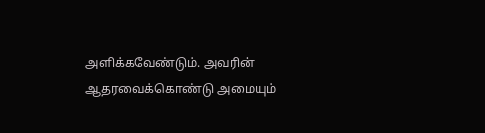அளிக்கவேண்டும். அவரின் ஆதரவைக்கொண்டு அமையும்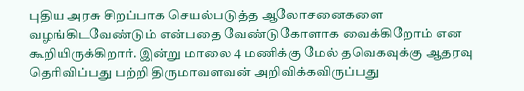புதிய அரசு சிறப்பாக செயல்படுத்த ஆலோசனைகளை வழங்கிடவேண்டும் என்பதை வேண்டுகோளாக வைக்கிறோம் என கூறியிருக்கிறார். இன்று மாலை 4 மணிக்கு மேல் தவெகவுக்கு ஆதரவு தெரிவிப்பது பற்றி திருமாவளவன் அறிவிக்கவிருப்பது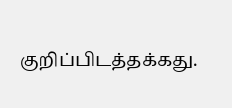குறிப்பிடத்தக்கது.